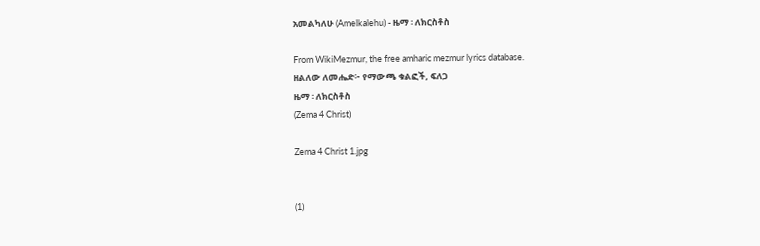አመልካለሁ (Amelkalehu) - ዜማ ፡ ለክርስቶስ

From WikiMezmur, the free amharic mezmur lyrics database.
ዘልለው ለመሔድ፦ የማውጫ ቁልፎች, ፍለጋ
ዜማ ፡ ለክርስቶስ
(Zema 4 Christ)

Zema 4 Christ 1.jpg


(1)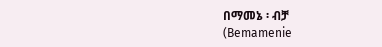በማመኔ ፡ ብቻ
(Bemamenie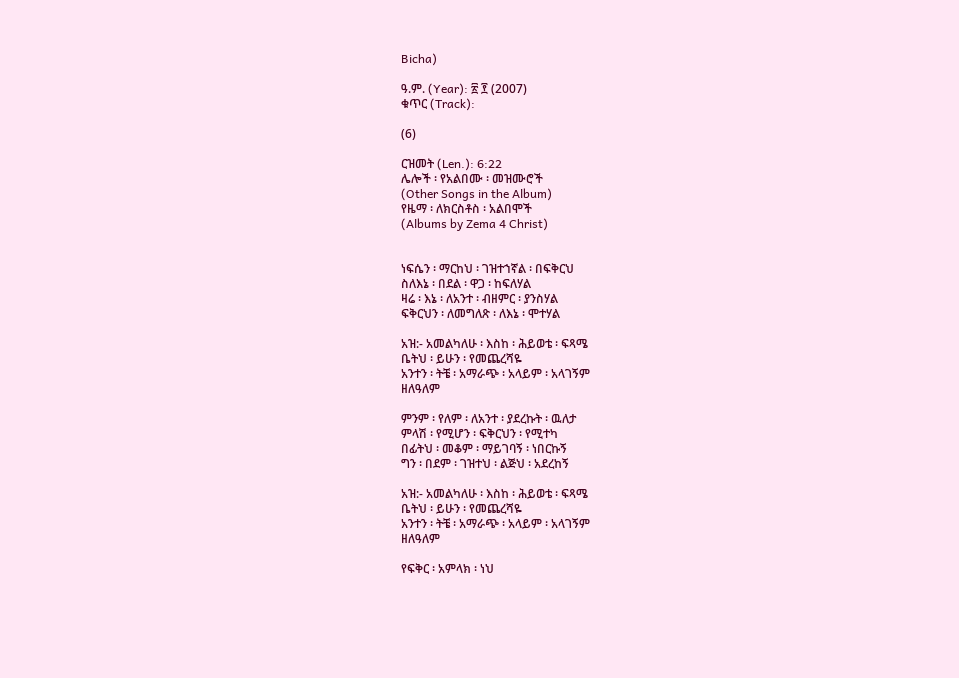Bicha)

ዓ.ም. (Year): ፳ ፻ (2007)
ቁጥር (Track):

(6)

ርዝመት (Len.): 6:22
ሌሎች ፡ የአልበሙ ፡ መዝሙሮች
(Other Songs in the Album)
የዜማ ፡ ለክርስቶስ ፡ አልበሞች
(Albums by Zema 4 Christ)


ነፍሴን ፡ ማርከህ ፡ ገዝተኀኛል ፡ በፍቅርህ
ስለእኔ ፡ በደል ፡ ዋጋ ፡ ከፍለሃል
ዛሬ ፡ እኔ ፡ ለአንተ ፡ ብዘምር ፡ ያንስሃል
ፍቅርህን ፡ ለመግለጽ ፡ ለእኔ ፡ ሞተሃል

አዝ:- አመልካለሁ ፡ እስከ ፡ ሕይወቴ ፡ ፍጻሜ
ቤትህ ፡ ይሁን ፡ የመጨረሻዬ
አንተን ፡ ትቼ ፡ አማራጭ ፡ አላይም ፡ አላገኝም
ዘለዓለም

ምንም ፡ የለም ፡ ለአንተ ፡ ያደረኩት ፡ ዉለታ
ምላሽ ፡ የሚሆን ፡ ፍቅርህን ፡ የሚተካ
በፊትህ ፡ መቆም ፡ ማይገባኝ ፡ ነበርኩኝ
ግን ፡ በደም ፡ ገዝተህ ፡ ልጅህ ፡ አደረከኝ

አዝ:- አመልካለሁ ፡ እስከ ፡ ሕይወቴ ፡ ፍጻሜ
ቤትህ ፡ ይሁን ፡ የመጨረሻዬ
አንተን ፡ ትቼ ፡ አማራጭ ፡ አላይም ፡ አላገኝም
ዘለዓለም

የፍቅር ፡ አምላክ ፡ ነህ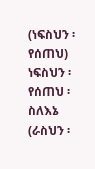(ነፍስህን ፡ የሰጠህ) ነፍስህን ፡ የሰጠህ ፡ ስለእኔ
(ራስህን ፡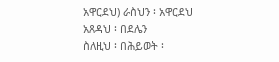አዋርደህ) ራስህን ፡ አዋርደህ
አጸዳህ ፡ በደሌን
ስለዚህ ፡ በሕይወት ፡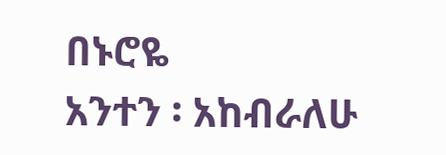በኑሮዬ
አንተን ፡ አከብራለሁ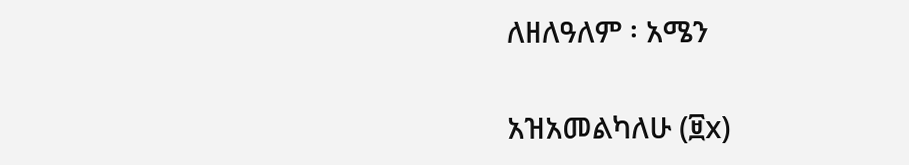ለዘለዓለም ፡ አሜን

አዝአመልካለሁ (፱x)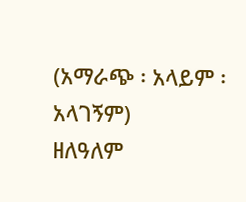(አማራጭ ፡ አላይም ፡ አላገኝም)
ዘለዓለም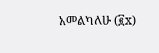አመልካለሁ (፪x)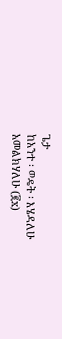ጌታ
ከአንተ ፡ ወዴት ፡ እሄዳለሁ
አመልክሃለሁ (፪x)